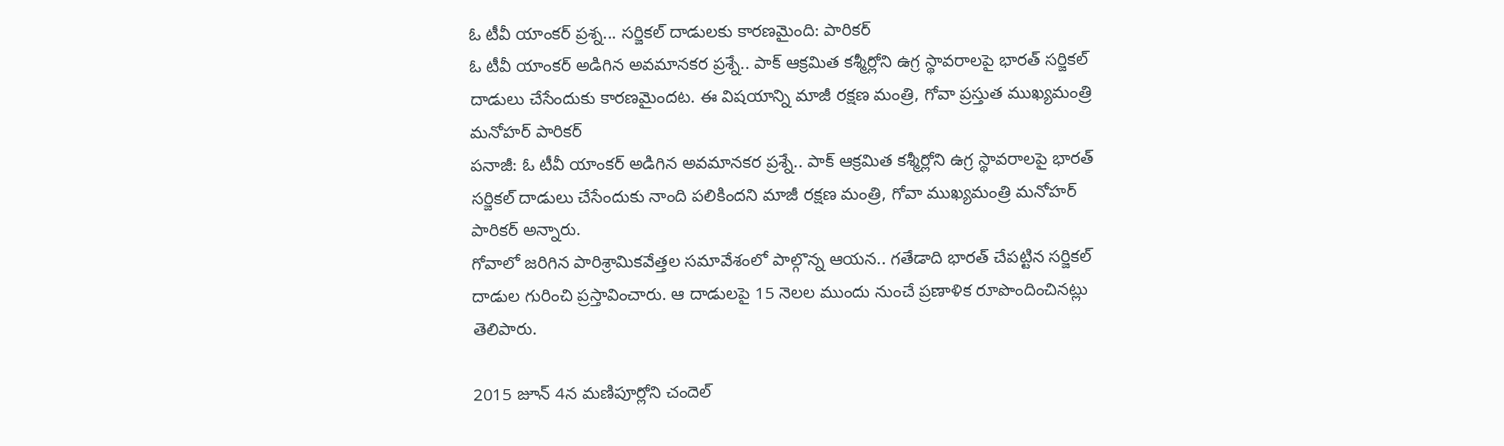ఓ టీవీ యాంకర్ ప్రశ్న... సర్జికల్ దాడులకు కారణమైంది: పారికర్
ఓ టీవీ యాంకర్ అడిగిన అవమానకర ప్రశ్నే.. పాక్ ఆక్రమిత కశ్మీర్లోని ఉగ్ర స్థావరాలపై భారత్ సర్జికల్ దాడులు చేసేందుకు కారణమైందట. ఈ విషయాన్ని మాజీ రక్షణ మంత్రి, గోవా ప్రస్తుత ముఖ్యమంత్రి మనోహర్ పారికర్
పనాజీ: ఓ టీవీ యాంకర్ అడిగిన అవమానకర ప్రశ్నే.. పాక్ ఆక్రమిత కశ్మీర్లోని ఉగ్ర స్థావరాలపై భారత్ సర్జికల్ దాడులు చేసేందుకు నాంది పలికిందని మాజీ రక్షణ మంత్రి, గోవా ముఖ్యమంత్రి మనోహర్ పారికర్ అన్నారు.
గోవాలో జరిగిన పారిశ్రామికవేత్తల సమావేశంలో పాల్గొన్న ఆయన.. గతేడాది భారత్ చేపట్టిన సర్జికల్ దాడుల గురించి ప్రస్తావించారు. ఆ దాడులపై 15 నెలల ముందు నుంచే ప్రణాళిక రూపొందించినట్లు తెలిపారు.

2015 జూన్ 4న మణిపూర్లోని చందెల్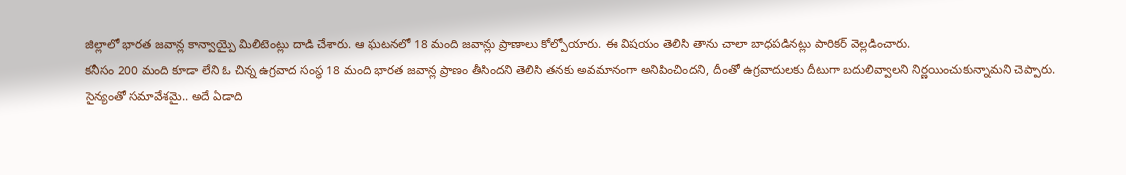జిల్లాలో భారత జవాన్ల కాన్వాయ్పై మిలిటెంట్లు దాడి చేశారు. ఆ ఘటనలో 18 మంది జవాన్లు ప్రాణాలు కోల్పోయారు. ఈ విషయం తెలిసి తాను చాలా బాధపడినట్లు పారికర్ వెల్లడించారు.
కనీసం 200 మంది కూడా లేని ఓ చిన్న ఉగ్రవాద సంస్థ 18 మంది భారత జవాన్ల ప్రాణం తీసిందని తెలిసి తనకు అవమానంగా అనిపించిందని, దీంతో ఉగ్రవాదులకు దీటుగా బదులివ్వాలని నిర్ణయించుకున్నామని చెప్పారు.
సైన్యంతో సమావేశమై.. అదే ఏడాది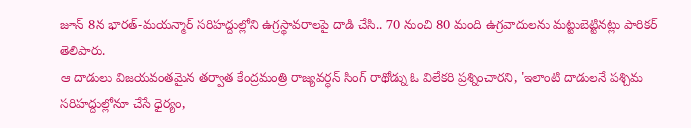జూన్ 8న భారత్-మయన్మార్ సరిహద్దుల్లోని ఉగ్రస్థావరాలపై దాడి చేసి.. 70 నుంచి 80 మంది ఉగ్రవాదులను మట్టుబెట్టినట్లు పారికర్ తెలిపారు.
ఆ దాడులు విజయవంతమైన తర్వాత కేంద్రమంత్రి రాజ్యవర్ధన్ సింగ్ రాథోడ్ను ఓ విలేకరి ప్రశ్నించారని, 'ఇలాంటి దాడులనే పశ్చిమ సరిహద్దుల్లోనూ చేసే ధైర్యం,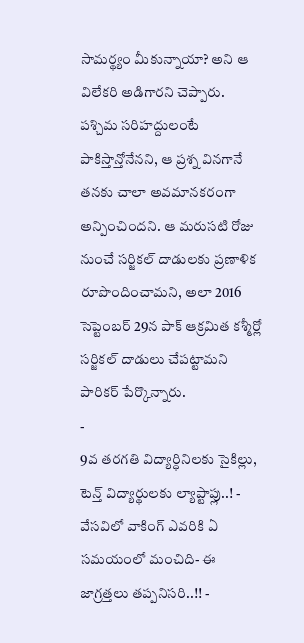సామర్థ్యం మీకున్నాయా? అని ఆ విలేకరి అడిగారని చెప్పారు.
పశ్చిమ సరిహద్దులంటే పాకిస్తాన్తోనేనని, ఆ ప్రశ్న వినగానే తనకు చాలా అవమానకరంగా అన్పించిందని. ఆ మరుసటి రోజు నుంచే సర్జికల్ దాడులకు ప్రణాళిక రూపొందించామని, అలా 2016 సెప్టెంబర్ 29న పాక్ ఆక్రమిత కశ్మీర్లో సర్జికల్ దాడులు చేపట్టామని పారికర్ పేర్కొన్నారు.
-
9వ తరగతి విద్యార్ధినిలకు సైకిల్లు, టెన్త్ విద్యార్థులకు ల్యాప్టాప్లు..! -
వేసవిలో వాకింగ్ ఎవరికి ఏ సమయంలో మంచిది- ఈ జాగ్రత్తలు తప్పనిసరి..!! -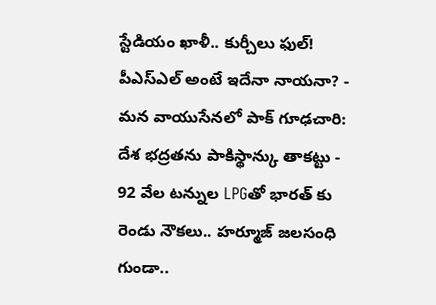స్టేడియం ఖాళీ.. కుర్చీలు ఫుల్! పీఎస్ఎల్ అంటే ఇదేనా నాయనా? -
మన వాయుసేనలో పాక్ గూఢచారి: దేశ భద్రతను పాకిస్థాన్కు తాకట్టు -
92 వేల టన్నుల LPGతో భారత్ కు రెండు నౌకలు.. హర్మూజ్ జలసంధి గుండా..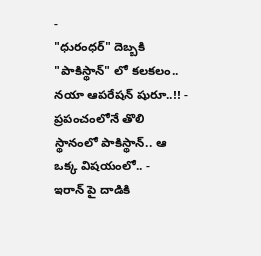-
"ధురంధర్" దెబ్బకి "పాకిస్థాన్" లో కలకలం.. నయా ఆపరేషన్ షురూ..!! -
ప్రపంచంలోనే తొలి స్థానంలో పాకిస్థాన్.. ఆ ఒక్క విషయంలో.. -
ఇరాన్ పై దాడికి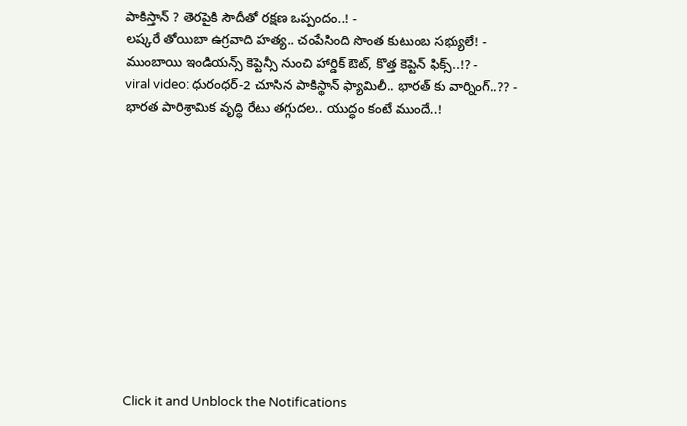పాకిస్తాన్ ? తెరపైకి సౌదీతో రక్షణ ఒప్పందం..! -
లష్కరే తోయిబా ఉగ్రవాది హత్య.. చంపేసింది సొంత కుటుంబ సభ్యులే! -
ముంబాయి ఇండియన్స్ కెప్టెన్సీ నుంచి హార్డిక్ ఔట్, కొత్త కెప్టెన్ ఫిక్స్..!? -
viral video: ధురంధర్-2 చూసిన పాకిస్థాన్ ఫ్యామిలీ.. భారత్ కు వార్నింగ్..?? -
భారత పారిశ్రామిక వృద్ధి రేటు తగ్గుదల.. యుద్ధం కంటే ముందే..!












Click it and Unblock the Notifications